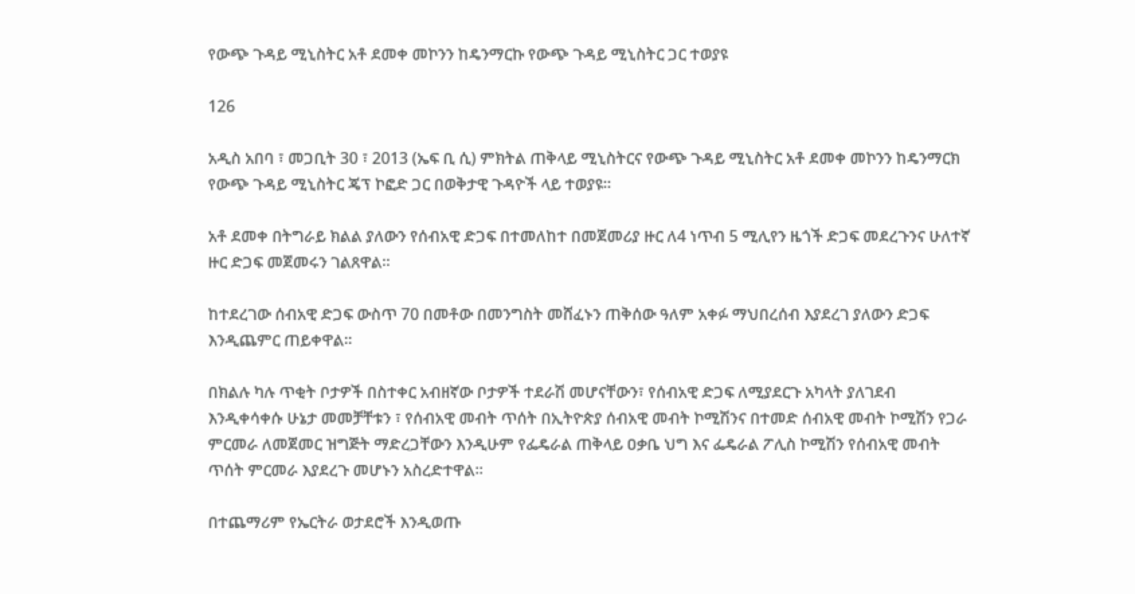የውጭ ጉዳይ ሚኒስትር አቶ ደመቀ መኮንን ከዴንማርኩ የውጭ ጉዳይ ሚኒስትር ጋር ተወያዩ

126

አዲስ አበባ ፣ መጋቢት 30 ፣ 2013 (ኤፍ ቢ ሲ) ምክትል ጠቅላይ ሚኒስትርና የውጭ ጉዳይ ሚኒስትር አቶ ደመቀ መኮንን ከዴንማርክ የውጭ ጉዳይ ሚኒስትር ጄፕ ኮፎድ ጋር በወቅታዊ ጉዳዮች ላይ ተወያዩ፡፡

አቶ ደመቀ በትግራይ ክልል ያለውን የሰብአዊ ድጋፍ በተመለከተ በመጀመሪያ ዙር ለ4 ነጥብ 5 ሚሊየን ዜጎች ድጋፍ መደረጉንና ሁለተኛ ዙር ድጋፍ መጀመሩን ገልጸዋል፡፡

ከተደረገው ሰብአዊ ድጋፍ ውስጥ 70 በመቶው በመንግስት መሸፈኑን ጠቅሰው ዓለም አቀፉ ማህበረሰብ እያደረገ ያለውን ድጋፍ እንዲጨምር ጠይቀዋል፡፡

በክልሉ ካሉ ጥቂት ቦታዎች በስተቀር አብዘኛው ቦታዎች ተደራሽ መሆናቸውን፣ የሰብአዊ ድጋፍ ለሚያደርጉ አካላት ያለገደብ እንዲቀሳቀሱ ሁኔታ መመቻቸቱን ፣ የሰብአዊ መብት ጥሰት በኢትዮጵያ ሰብአዊ መብት ኮሚሽንና በተመድ ሰብአዊ መብት ኮሚሽን የጋራ ምርመራ ለመጀመር ዝግጅት ማድረጋቸውን እንዲሁም የፌዴራል ጠቅላይ ዐቃቤ ህግ እና ፌዴራል ፖሊስ ኮሚሽን የሰብአዊ መብት ጥሰት ምርመራ እያደረጉ መሆኑን አስረድተዋል፡፡

በተጨማሪም የኤርትራ ወታደሮች እንዲወጡ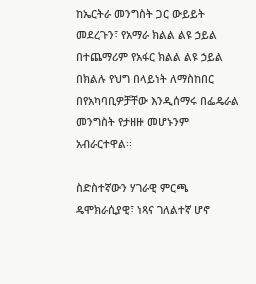ከኤርትራ መንግስት ጋር ውይይት መደረጉን፣ የአማራ ክልል ልዩ ኃይል በተጨማሪም የአፋር ክልል ልዩ ኃይል በክልሉ የህግ በላይነት ለማስከበር በየአካባቢዎቻቸው እንዲሰማሩ በፌዴራል መንግስት የታዘዙ መሆኑንም አብራርተዋል፡፡

ስድስተኛውን ሃገራዊ ምርጫ ዴሞክራሲያዊ፣ ነጻና ገለልተኛ ሆኖ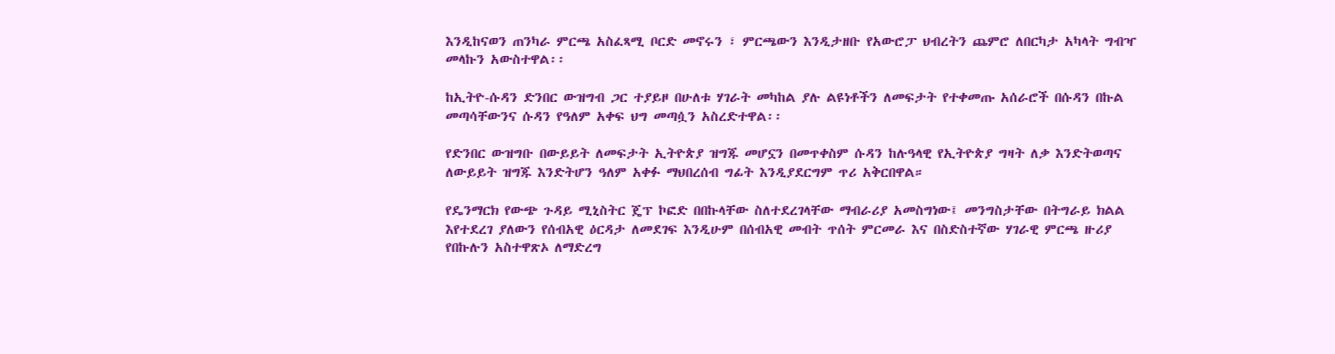እንዲከናወን ጠንካራ ምርጫ አስፈጻሚ ቦርድ መኖሩን ፣ ምርጫውን እንዲታዘቡ የአውሮፓ ህብረትን ጨምሮ ለበርካታ አካላት ግብዣ መላኩን አውስተዋል፡፡

ከኢትዮ-ሱዳን ድንበር ውዝግብ ጋር ተያይዞ በሁለቱ ሃገራት መካከል ያሉ ልዩነቶችን ለመፍታት የተቀመጡ አሰራሮች በሱዳን በኩል መጣሳቸውንና ሱዳን የዓለም አቀፍ ህግ መጣሷን አስረድተዋል፡፡

የድንበር ውዝግቡ በውይይት ለመፍታት ኢትዮጵያ ዝግጁ መሆኗን በመጥቀስም ሱዳን ከሉዓላዊ የኢትዮጵያ ግዛት ለቃ እንድትወጣና ለውይይት ዝግጁ እንድትሆን ዓለም አቀፉ ማህበረሰብ ግፊት እንዲያደርግም ጥሪ አቅርበዋል።

የዴንማርክ የውጭ ጉዳይ ሚኒስትር ጄፕ ኮፎድ በበኩላቸው ስለተደረገላቸው ማብራሪያ አመስግነው፤ መንግስታቸው በትግራይ ክልል እየተደረገ ያለውን የሰብአዊ ዕርዳታ ለመደገፍ እንዲሁም በሰብአዊ መብት ጥሰት ምርመራ እና በስድስተኛው ሃገራዊ ምርጫ ዙሪያ የበኩሉን አስተዋጽኦ ለማድረግ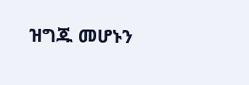ዝግጁ መሆኑን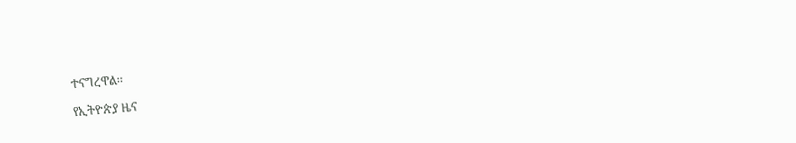ተናግረዋል፡፡

የኢትዮጵያ ዜና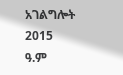አገልግሎት
2015
ዓ.ም